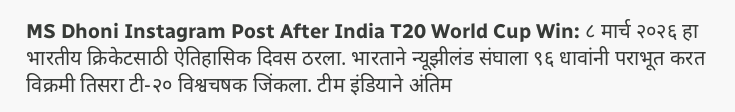MS Dhoni Instagram Post After India T20 World Cup Win: ८ मार्च २०२६ हा भारतीय क्रिकेटसाठी ऐतिहासिक दिवस ठरला. भारताने न्यूझीलंड संघाला ९६ धावांनी पराभूत करत विक्रमी तिसरा टी-२० विश्वचषक जिंकला. टीम इंडियाने अंतिम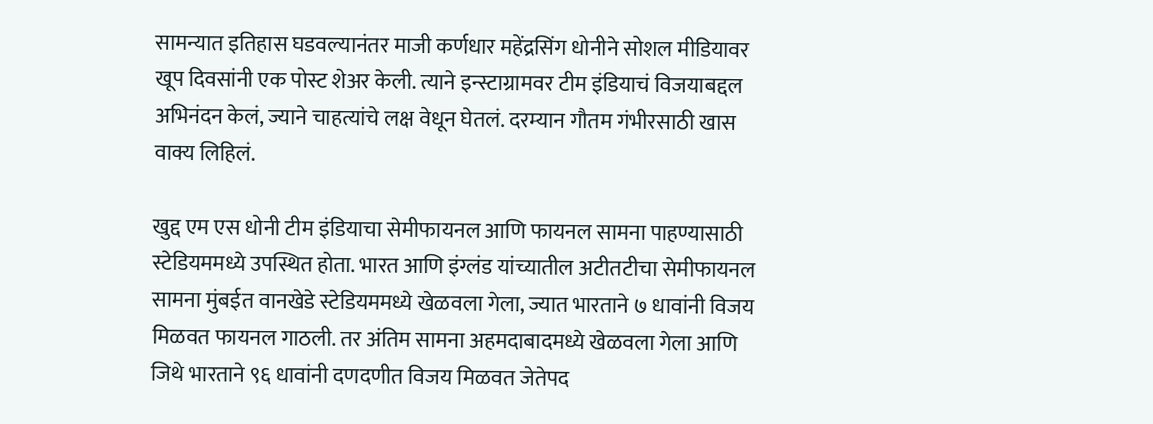सामन्यात इतिहास घडवल्यानंतर माजी कर्णधार महेंद्रसिंग धोनीने सोशल मीडियावर खूप दिवसांनी एक पोस्ट शेअर केली. त्याने इन्स्टाग्रामवर टीम इंडियाचं विजयाबद्दल अभिनंदन केलं, ज्याने चाहत्यांचे लक्ष वेधून घेतलं. दरम्यान गौतम गंभीरसाठी खास वाक्य लिहिलं.

खुद्द एम एस धोनी टीम इंडियाचा सेमीफायनल आणि फायनल सामना पाहण्यासाठी स्टेडियममध्ये उपस्थित होता. भारत आणि इंग्लंड यांच्यातील अटीतटीचा सेमीफायनल सामना मुंबईत वानखेडे स्टेडियममध्ये खेळवला गेला, ज्यात भारताने ७ धावांनी विजय मिळवत फायनल गाठली. तर अंतिम सामना अहमदाबादमध्ये खेळवला गेला आणि जिथे भारताने ९६ धावांनी दणदणीत विजय मिळवत जेतेपद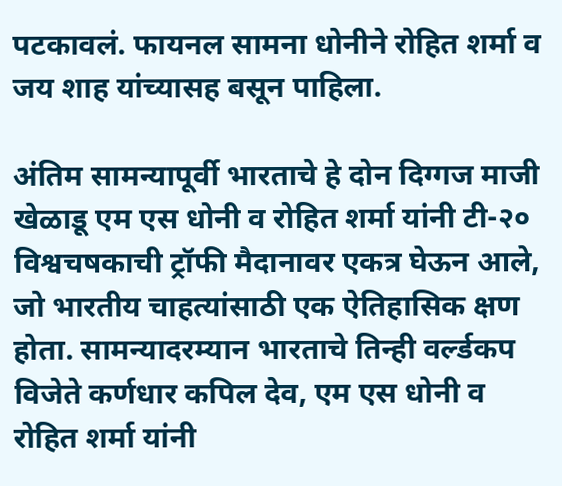पटकावलं. फायनल सामना धोनीने रोहित शर्मा व जय शाह यांच्यासह बसून पाहिला.

अंतिम सामन्यापूर्वी भारताचे हे दोन दिग्गज माजी खेळाडू एम एस धोनी व रोहित शर्मा यांनी टी-२० विश्वचषकाची ट्रॉफी मैदानावर एकत्र घेऊन आले, जो भारतीय चाहत्यांसाठी एक ऐतिहासिक क्षण होता. सामन्यादरम्यान भारताचे तिन्ही वर्ल्डकप विजेते कर्णधार कपिल देव, एम एस धोनी व रोहित शर्मा यांनी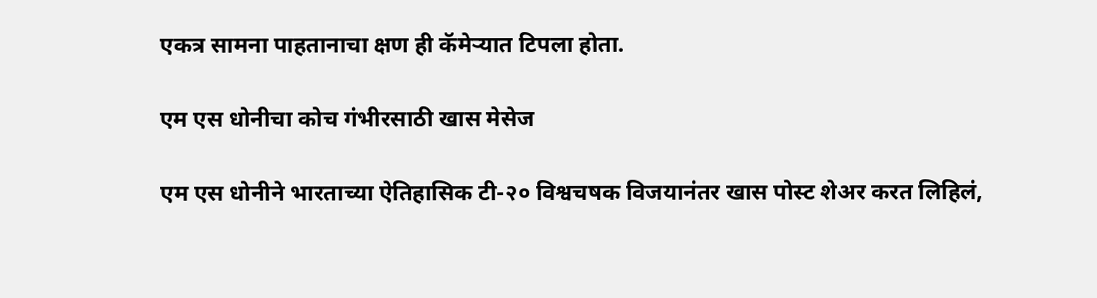एकत्र सामना पाहतानाचा क्षण ही कॅमेऱ्यात टिपला होता.

एम एस धोनीचा कोच गंभीरसाठी खास मेसेज

एम एस धोनीने भारताच्या ऐतिहासिक टी-२० विश्वचषक विजयानंतर खास पोस्ट शेअर करत लिहिलं,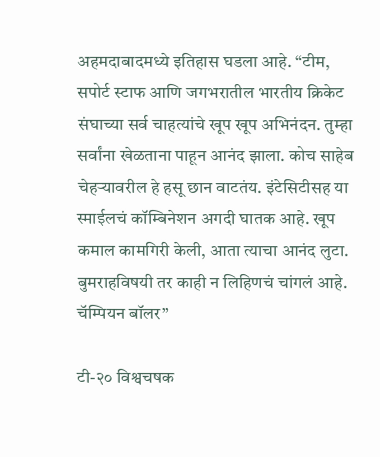अहमदाबादमध्ये इतिहास घडला आहे. “टीम, सपोर्ट स्टाफ आणि जगभरातील भारतीय क्रिकेट संघाच्या सर्व चाहत्यांचे खूप खूप अभिनंदन. तुम्हा सर्वांना खेळताना पाहून आनंद झाला. कोच साहेब चेहऱ्यावरील हे हसू छान वाटतंय. इंटेसिटीसह या स्माईलचं कॉम्बिनेशन अगदी घातक आहे. खूप कमाल कामगिरी केली, आता त्याचा आनंद लुटा. बुमराहविषयी तर काही न लिहिणचं चांगलं आहे. चॅम्पियन बॉलर”

टी-२० विश्वचषक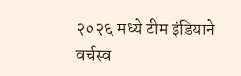२०२६ मध्ये टीम इंडियाने वर्चस्व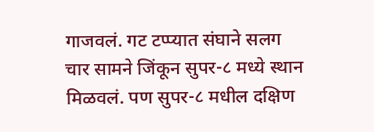गाजवलं. गट टप्प्यात संघाने सलग चार सामने जिंकून सुपर-८ मध्ये स्थान मिळवलं. पण सुपर-८ मधील दक्षिण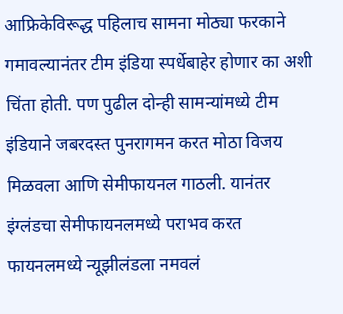आफ्रिकेविरूद्ध पहिलाच सामना मोठ्या फरकाने गमावल्यानंतर टीम इंडिया स्पर्धेबाहेर होणार का अशी चिंता होती. पण पुढील दोन्ही सामन्यांमध्ये टीम इंडियाने जबरदस्त पुनरागमन करत मोठा विजय मिळवला आणि सेमीफायनल गाठली. यानंतर इंग्लंडचा सेमीफायनलमध्ये पराभव करत फायनलमध्ये न्यूझीलंडला नमवलं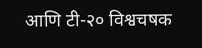आणि टी-२० विश्वचषक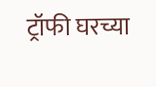ट्रॉफी घरच्या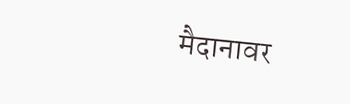मैदानावर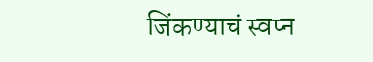जिंकण्याचं स्वप्न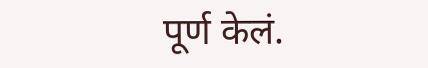पूर्ण केलं.